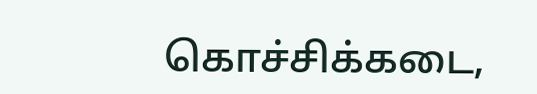கொச்சிக்கடை,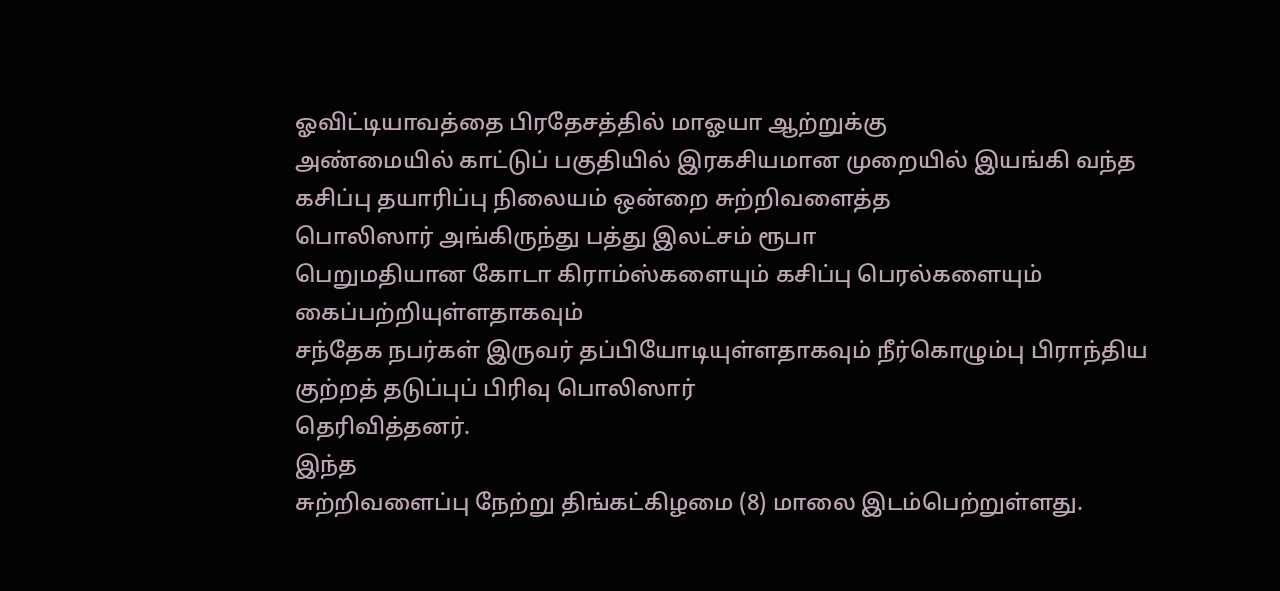ஓவிட்டியாவத்தை பிரதேசத்தில் மாஓயா ஆற்றுக்கு
அண்மையில் காட்டுப் பகுதியில் இரகசியமான முறையில் இயங்கி வந்த கசிப்பு தயாரிப்பு நிலையம் ஒன்றை சுற்றிவளைத்த
பொலிஸார் அங்கிருந்து பத்து இலட்சம் ரூபா
பெறுமதியான கோடா கிராம்ஸ்களையும் கசிப்பு பெரல்களையும் கைப்பற்றியுள்ளதாகவும்
சந்தேக நபர்கள் இருவர் தப்பியோடியுள்ளதாகவும் நீர்கொழும்பு பிராந்திய குற்றத் தடுப்புப் பிரிவு பொலிஸார்
தெரிவித்தனர்.
இந்த
சுற்றிவளைப்பு நேற்று திங்கட்கிழமை (8) மாலை இடம்பெற்றுள்ளது.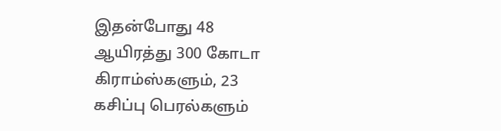இதன்போது 48 ஆயிரத்து 300 கோடா கிராம்ஸ்களும், 23 கசிப்பு பெரல்களும்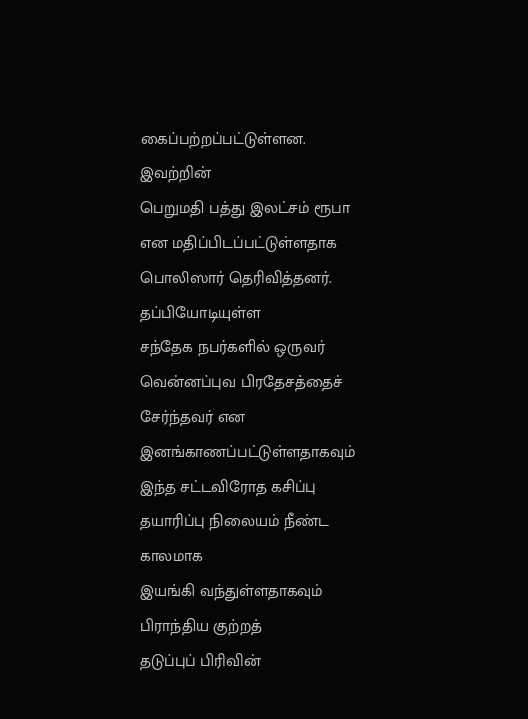கைப்பற்றப்பட்டுள்ளன. இவற்றின்
பெறுமதி பத்து இலட்சம் ரூபா என மதிப்பிடப்பட்டுள்ளதாக பொலிஸார் தெரிவித்தனர்.
தப்பியோடியுள்ள
சந்தேக நபர்களில் ஒருவர் வென்னப்புவ பிரதேசத்தைச் சேர்ந்தவர் என
இனங்காணப்பட்டுள்ளதாகவும் இந்த சட்டவிரோத கசிப்பு தயாரிப்பு நிலையம் நீண்ட காலமாக
இயங்கி வந்துள்ளதாகவும் பிராந்திய குற்றத்
தடுப்புப் பிரிவின்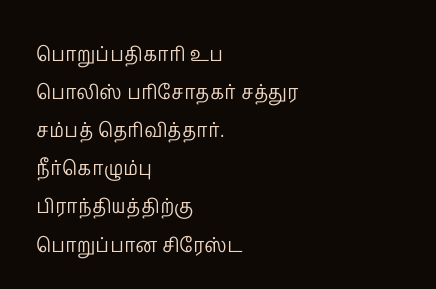பொறுப்பதிகாரி உப
பொலிஸ் பரிசோதகர் சத்துர சம்பத் தெரிவித்தார்.
நீர்கொழும்பு
பிராந்தியத்திற்கு பொறுப்பான சிரேஸ்ட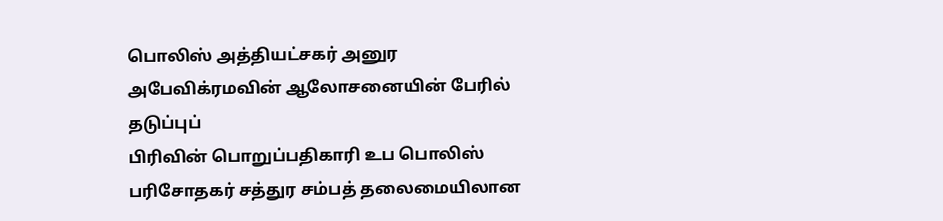பொலிஸ் அத்தியட்சகர் அனுர அபேவிக்ரமவின் ஆலோசனையின் பேரில் தடுப்புப்
பிரிவின் பொறுப்பதிகாரி உப பொலிஸ்
பரிசோதகர் சத்துர சம்பத் தலைமையிலான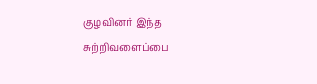குழவினர் இந்த சுற்றிவளைப்பை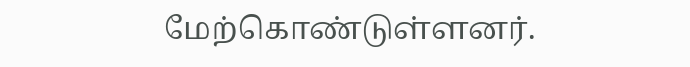மேற்கொண்டுள்ளனர்.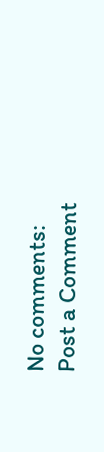No comments:
Post a Comment